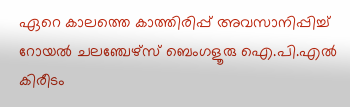ഏറെ കാലത്തെ കാത്തിരിപ്പ് അവസാനിപ്പിച്ച് റോയല്‍ ചലഞ്ചേഴ്‌സ് ബെംഗളൂരു ഐ.പി.എല്‍ കിരീടം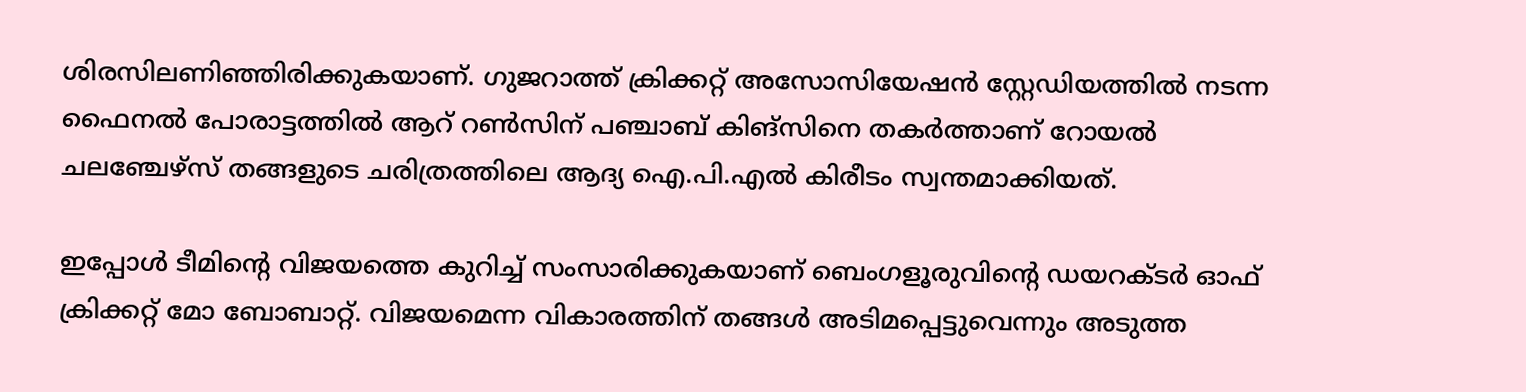ശിരസിലണിഞ്ഞിരിക്കുകയാണ്. ഗുജറാത്ത് ക്രിക്കറ്റ് അസോസിയേഷന്‍ സ്റ്റേഡിയത്തില്‍ നടന്ന ഫൈനല്‍ പോരാട്ടത്തില്‍ ആറ് റണ്‍സിന് പഞ്ചാബ് കിങ്‌സിനെ തകര്‍ത്താണ് റോയല്‍ ചലഞ്ചേഴ്‌സ് തങ്ങളുടെ ചരിത്രത്തിലെ ആദ്യ ഐ.പി.എല്‍ കിരീടം സ്വന്തമാക്കിയത്.

ഇപ്പോള്‍ ടീമിന്റെ വിജയത്തെ കുറിച്ച് സംസാരിക്കുകയാണ് ബെംഗളൂരുവിന്റെ ഡയറക്ടര്‍ ഓഫ് ക്രിക്കറ്റ് മോ ബോബാറ്റ്. വിജയമെന്ന വികാരത്തിന് തങ്ങള്‍ അടിമപ്പെട്ടുവെന്നും അടുത്ത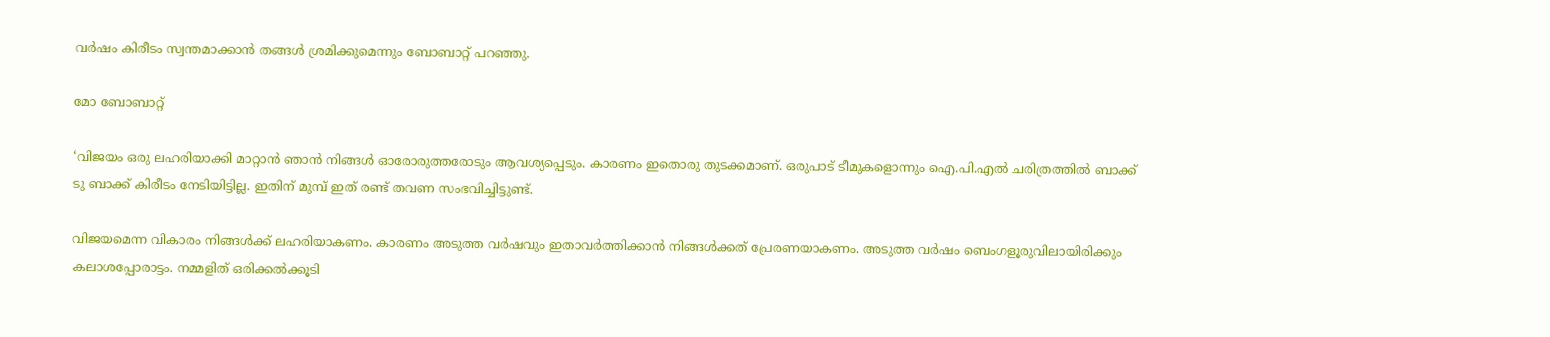വര്‍ഷം കിരീടം സ്വന്തമാക്കാന്‍ തങ്ങള്‍ ശ്രമിക്കുമെന്നും ബോബാറ്റ് പറഞ്ഞു.

മോ ബോബാറ്റ്

‘വിജയം ഒരു ലഹരിയാക്കി മാറ്റാന്‍ ഞാന്‍ നിങ്ങള്‍ ഓരോരുത്തരോടും ആവശ്യപ്പെടും. കാരണം ഇതൊരു തുടക്കമാണ്. ഒരുപാട് ടീമുകളൊന്നും ഐ.പി.എല്‍ ചരിത്രത്തില്‍ ബാക്ക് ടു ബാക്ക് കിരീടം നേടിയിട്ടില്ല. ഇതിന് മുമ്പ് ഇത് രണ്ട് തവണ സംഭവിച്ചിട്ടുണ്ട്.

വിജയമെന്ന വികാരം നിങ്ങള്‍ക്ക് ലഹരിയാകണം. കാരണം അടുത്ത വര്‍ഷവും ഇതാവര്‍ത്തിക്കാന്‍ നിങ്ങള്‍ക്കത് പ്രേരണയാകണം. അടുത്ത വര്‍ഷം ബെംഗളൂരുവിലായിരിക്കും കലാശപ്പോരാട്ടം. നമ്മളിത് ഒരിക്കല്‍ക്കൂടി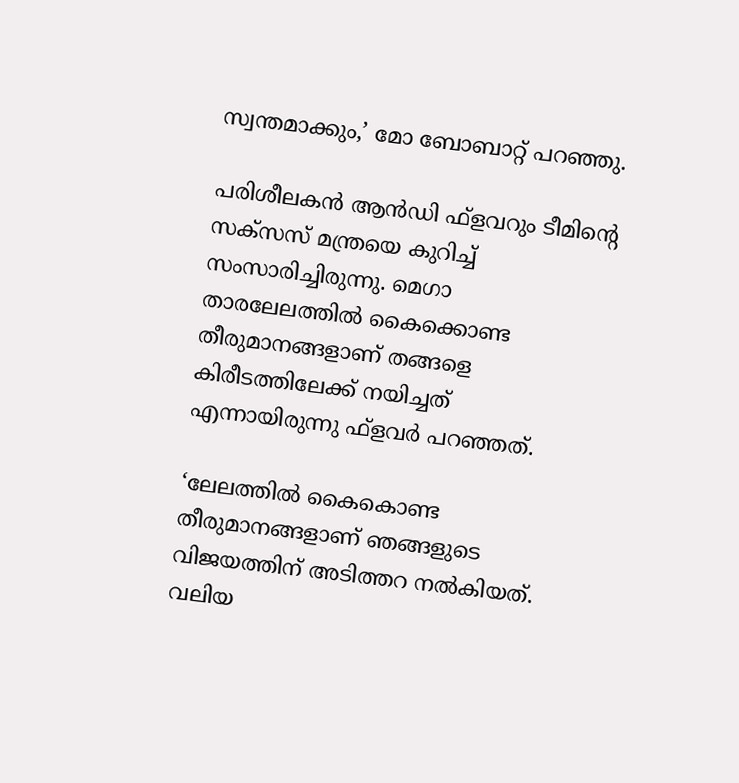സ്വന്തമാക്കും,’ മോ ബോബാറ്റ് പറഞ്ഞു.

പരിശീലകന്‍ ആന്‍ഡി ഫ്‌ളവറും ടീമിന്റെ സക്‌സസ് മന്ത്രയെ കുറിച്ച് സംസാരിച്ചിരുന്നു. മെഗാ താരലേലത്തില്‍ കൈക്കൊണ്ട തീരുമാനങ്ങളാണ് തങ്ങളെ കിരീടത്തിലേക്ക് നയിച്ചത് എന്നായിരുന്നു ഫ്‌ളവര്‍ പറഞ്ഞത്.

‘ലേലത്തില്‍ കൈകൊണ്ട തീരുമാനങ്ങളാണ് ഞങ്ങളുടെ വിജയത്തിന് അടിത്തറ നല്‍കിയത്. വലിയ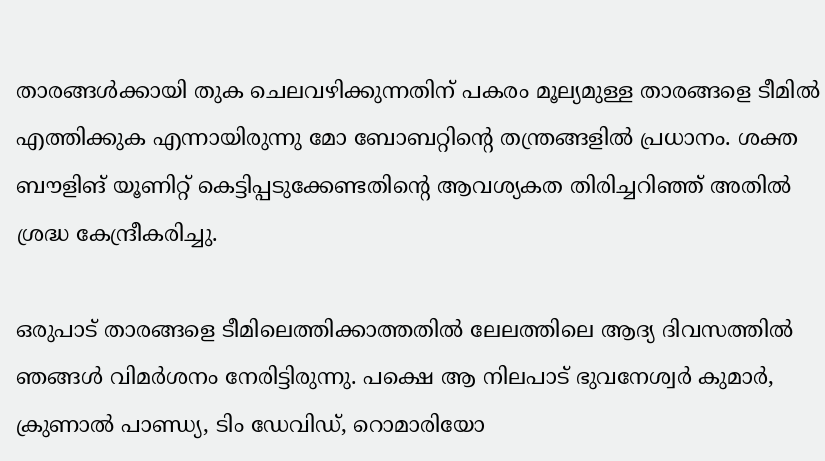താരങ്ങള്‍ക്കായി തുക ചെലവഴിക്കുന്നതിന് പകരം മൂല്യമുള്ള താരങ്ങളെ ടീമില്‍ എത്തിക്കുക എന്നായിരുന്നു മോ ബോബറ്റിന്റെ തന്ത്രങ്ങളില്‍ പ്രധാനം. ശക്ത ബൗളിങ് യൂണിറ്റ് കെട്ടിപ്പടുക്കേണ്ടതിന്റെ ആവശ്യകത തിരിച്ചറിഞ്ഞ് അതില്‍ ശ്രദ്ധ കേന്ദ്രീകരിച്ചു.

ഒരുപാട് താരങ്ങളെ ടീമിലെത്തിക്കാത്തതില്‍ ലേലത്തിലെ ആദ്യ ദിവസത്തില്‍ ഞങ്ങള്‍ വിമര്‍ശനം നേരിട്ടിരുന്നു. പക്ഷെ ആ നിലപാട് ഭുവനേശ്വര്‍ കുമാര്‍, ക്രുണാല്‍ പാണ്ഡ്യ, ടിം ഡേവിഡ്, റൊമാരിയോ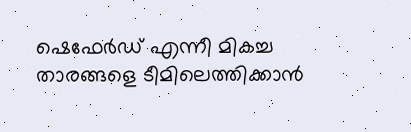ഷെഫേര്‍ഡ് എന്നീ മികച്ച താരങ്ങളെ ടീമിലെത്തിക്കാന്‍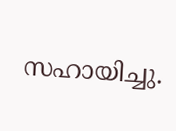സഹായിച്ചു.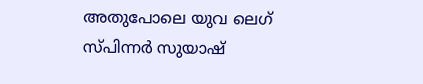അതുപോലെ യുവ ലെഗ് സ്പിന്നര്‍ സുയാഷ്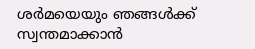ശര്‍മയെയും ഞങ്ങള്‍ക്ക് സ്വന്തമാക്കാന്‍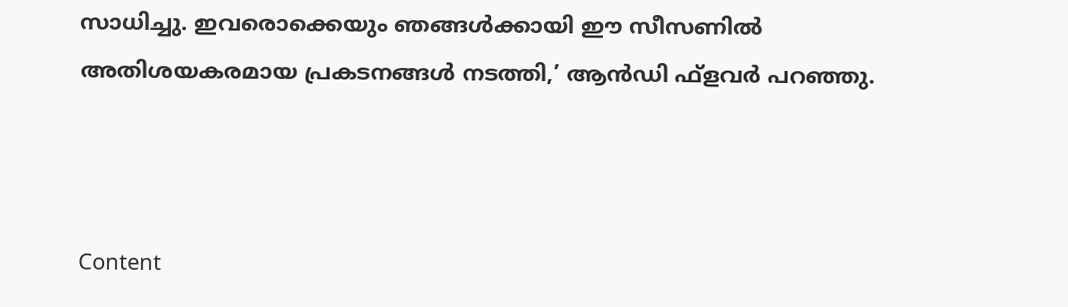സാധിച്ചു. ഇവരൊക്കെയും ഞങ്ങള്‍ക്കായി ഈ സീസണില്‍ അതിശയകരമായ പ്രകടനങ്ങള്‍ നടത്തി,’ ആന്‍ഡി ഫ്ളവര്‍ പറഞ്ഞു.



Content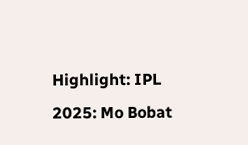Highlight: IPL 2025: Mo Bobat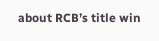about RCB’s title win